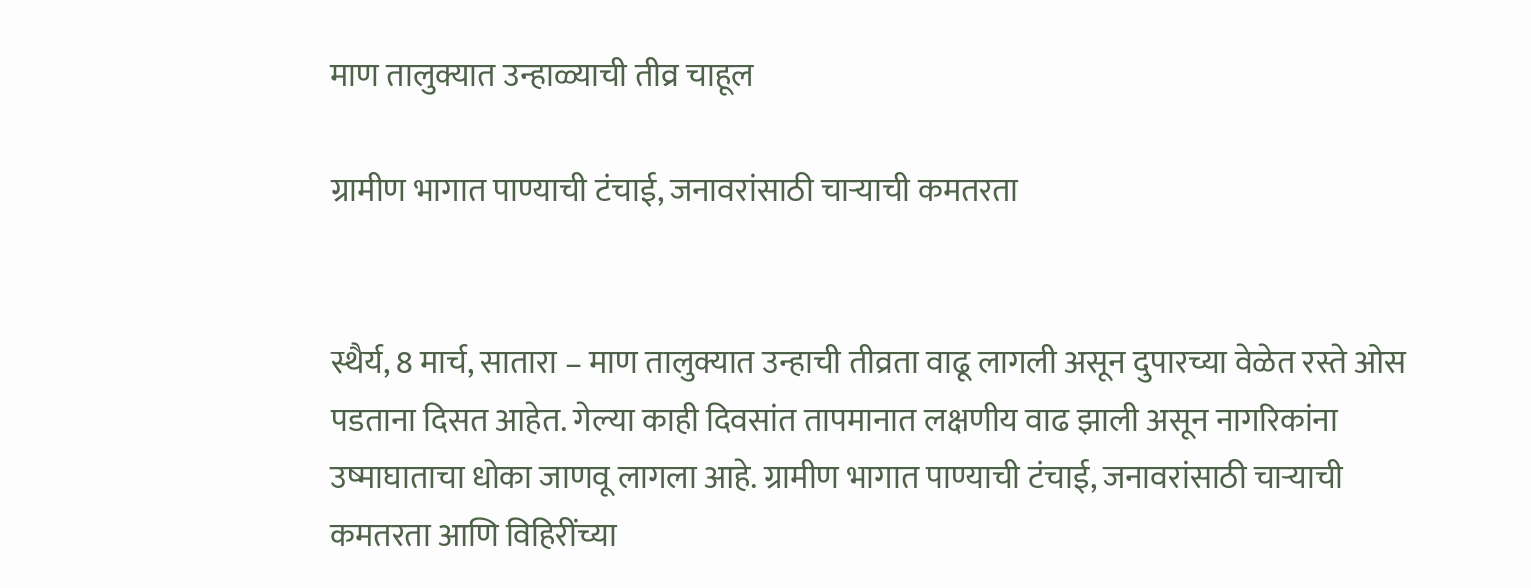माण तालुक्यात उन्हाळ्याची तीव्र चाहूल

ग्रामीण भागात पाण्याची टंचाई, जनावरांसाठी चार्‍याची कमतरता


स्थैर्य, 8 मार्च, सातारा – माण तालुक्यात उन्हाची तीव्रता वाढू लागली असून दुपारच्या वेळेत रस्ते ओस पडताना दिसत आहेत. गेल्या काही दिवसांत तापमानात लक्षणीय वाढ झाली असून नागरिकांना उष्माघाताचा धोका जाणवू लागला आहे. ग्रामीण भागात पाण्याची टंचाई, जनावरांसाठी चार्‍याची कमतरता आणि विहिरींच्या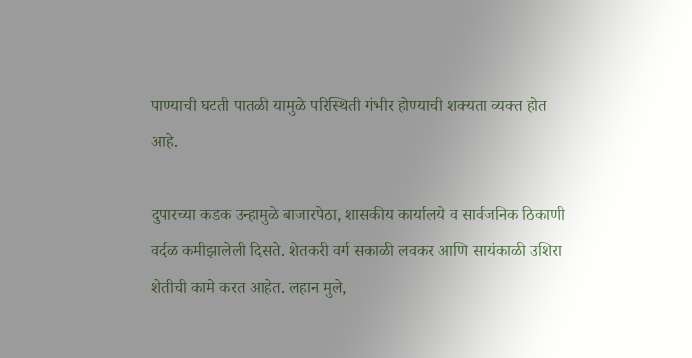पाण्याची घटती पातळी यामुळे परिस्थिती गंभीर होण्याची शक्यता व्यक्त होत आहे.

दुपारच्या कडक उन्हामुळे बाजारपेठा, शासकीय कार्यालये व सार्वजनिक ठिकाणी वर्दळ कमीझालेली दिसते. शेतकरी वर्ग सकाळी लवकर आणि सायंकाळी उशिरा शेतीची कामे करत आहेत. लहान मुले,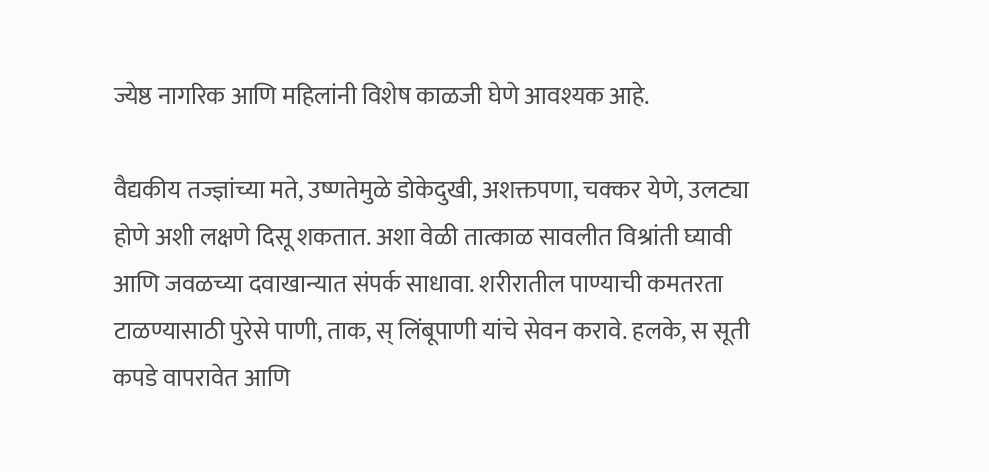ज्येष्ठ नागरिक आणि महिलांनी विशेष काळजी घेणे आवश्यक आहे.

वैद्यकीय तज्ज्ञांच्या मते, उष्णतेमुळे डोकेदुखी, अशक्तपणा, चक्कर येणे, उलट्या होणे अशी लक्षणे दिसू शकतात. अशा वेळी तात्काळ सावलीत विश्रांती घ्यावी आणि जवळच्या दवाखान्यात संपर्क साधावा. शरीरातील पाण्याची कमतरता टाळण्यासाठी पुरेसे पाणी, ताक, स् लिंबूपाणी यांचे सेवन करावे. हलके, स सूती कपडे वापरावेत आणि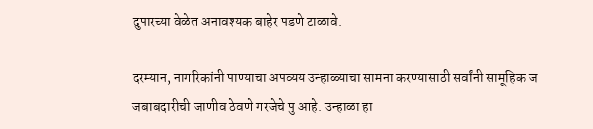दुपारच्या वेळेत अनावश्यक बाहेर पडणे टाळावे.

दरम्यान, नागरिकांनी पाण्याचा अपव्यय उन्हाळ्याचा सामना करण्यासाठी सर्वांनी सामूहिक ज जबाबदारीची जाणीव ठेवणे गरजेचे पु आहे. उन्हाळा हा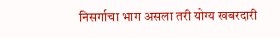निसर्गाचा भाग असला तरी योग्य खबरदारी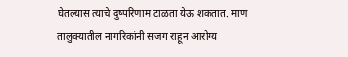घेतल्यास त्याचे दुष्परिणाम टाळता येऊ शकतात. माण तालुक्यातील नागरिकांनी सजग राहून आरोग्य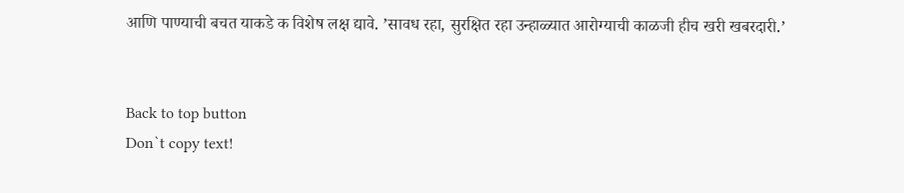आणि पाण्याची बचत याकडे क विशेष लक्ष द्यावे. ’सावध रहा, सुरक्षित रहा उन्हाळ्यात आरोग्याची काळजी हीच खरी खबरदारी.’


Back to top button
Don`t copy text!